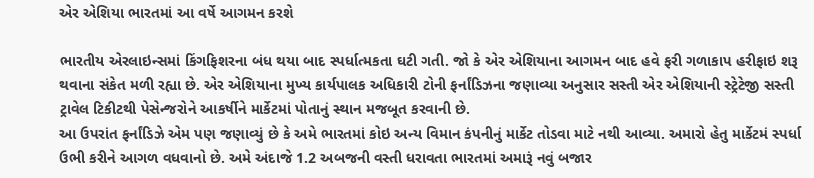એર એશિયા ભારતમાં આ વર્ષે આગમન કરશે

ભારતીય એરલાઇન્સમાં કિંગફિશરના બંધ થયા બાદ સ્પર્ધાત્મકતા ઘટી ગતી. જો કે એર એશિયાના આગમન બાદ હવે ફરી ગળાકાપ હરીફાઇ શરૂ થવાના સંકેત મળી રહ્યા છે. એર એશિયાના મુખ્ય કાર્યપાલક અધિકારી ટોની ફર્નાંડિઝના જણાવ્યા અનુસાર સસ્તી એર એશિયાની સ્ટ્રેટેજી સસ્તી ટ્રાવેલ ટિકીટથી પેસેન્જરોને આકર્ષીને માર્કેટમાં પોતાનું સ્થાન મજબૂત કરવાની છે.
આ ઉપરાંત ફર્નાંડિઝે એમ પણ જણાવ્યું છે કે અમે ભારતમાં કોઇ અન્ય વિમાન કંપનીનું માર્કેટ તોડવા માટે નથી આવ્યા. અમારો હેતુ માર્કેટમં સ્પર્ધા ઉભી કરીને આગળ વધવાનો છે. અમે અંદાજે 1.2 અબજની વસ્તી ધરાવતા ભારતમાં અમારૂં નવું બજાર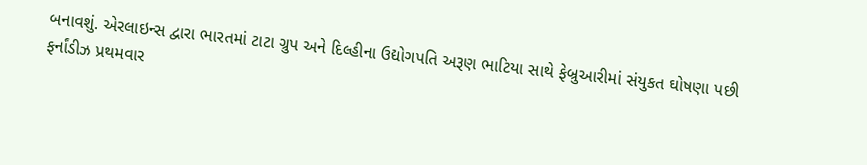બનાવશું. એરલાઇન્સ દ્વારા ભારતમાં ટાટા ગ્રુપ અને દિલ્હીના ઉદ્યોગપતિ અરૂણ ભાટિયા સાથે ફેબ્રુઆરીમાં સંયુકત ઘોષણા પછી ફર્નાંડીઝ પ્રથમવાર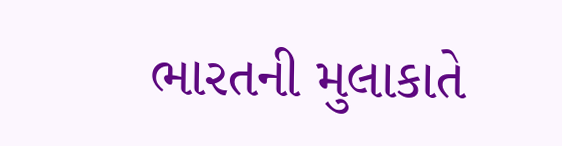ભારતની મુલાકાતે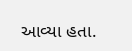આવ્યા હતા.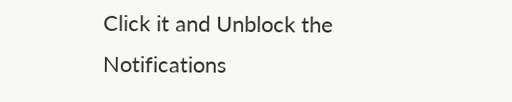Click it and Unblock the Notifications